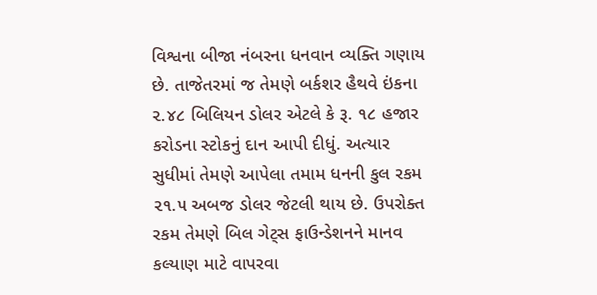વિશ્વના બીજા નંબરના ધનવાન વ્યક્તિ ગણાય છે. તાજેતરમાં જ તેમણે બર્કશર હૈથવે ઇંકના ૨.૪૮ બિલિયન ડોલર એટલે કે રૂ. ૧૮ હજાર કરોડના સ્ટોકનું દાન આપી દીધું. અત્યાર સુધીમાં તેમણે આપેલા તમામ ધનની કુલ રકમ ૨૧.૫ અબજ ડોલર જેટલી થાય છે. ઉપરોક્ત રકમ તેમણે બિલ ગેટ્સ ફાઉન્ડેશનને માનવ કલ્યાણ માટે વાપરવા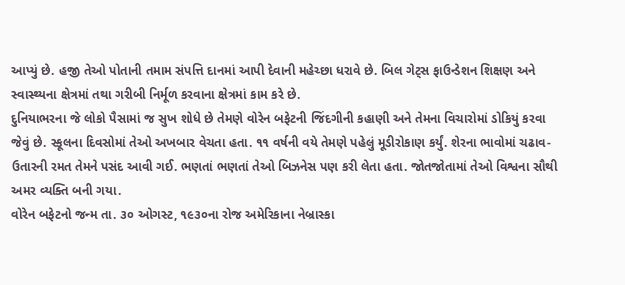આપ્યું છે. હજી તેઓ પોતાની તમામ સંપત્તિ દાનમાં આપી દેવાની મહેચ્છા ધરાવે છે. બિલ ગેટ્સ ફાઉન્ડેશન શિક્ષણ અને સ્વાસ્થ્યના ક્ષેત્રમાં તથા ગરીબી નિર્મૂળ કરવાના ક્ષેત્રમાં કામ કરે છે.
દુનિયાભરના જે લોકો પૈસામાં જ સુખ શોધે છે તેમણે વોરેન બફેટની જિંદગીની કહાણી અને તેમના વિચારોમાં ડોકિયું કરવા જેવું છે. સ્કૂલના દિવસોમાં તેઓ અખબાર વેચતા હતા. ૧૧ વર્ષની વયે તેમણે પહેલું મૂડીરોકાણ કર્યું. શેરના ભાવોમાં ચઢાવ-ઉતારની રમત તેમને પસંદ આવી ગઈ. ભણતાં ભણતાં તેઓ બિઝનેસ પણ કરી લેતા હતા. જોતજોતામાં તેઓ વિશ્વના સૌથી અમર વ્યક્તિ બની ગયા.
વોરેન બફેટનો જન્મ તા. ૩૦ ઓગસ્ટ, ૧૯૩૦ના રોજ અમેરિકાના નેબ્રાસ્કા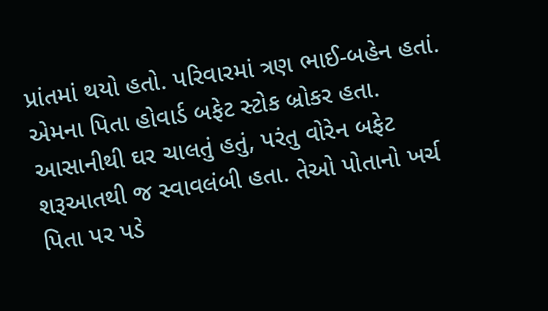પ્રાંતમાં થયો હતો. પરિવારમાં ત્રણ ભાઈ-બહેન હતાં. એમના પિતા હોવાર્ડ બફેટ સ્ટોક બ્રોકર હતા. આસાનીથી ઘર ચાલતું હતું, પરંતુ વોરેન બફેટ શરૂઆતથી જ સ્વાવલંબી હતા. તેઓ પોતાનો ખર્ચ પિતા પર પડે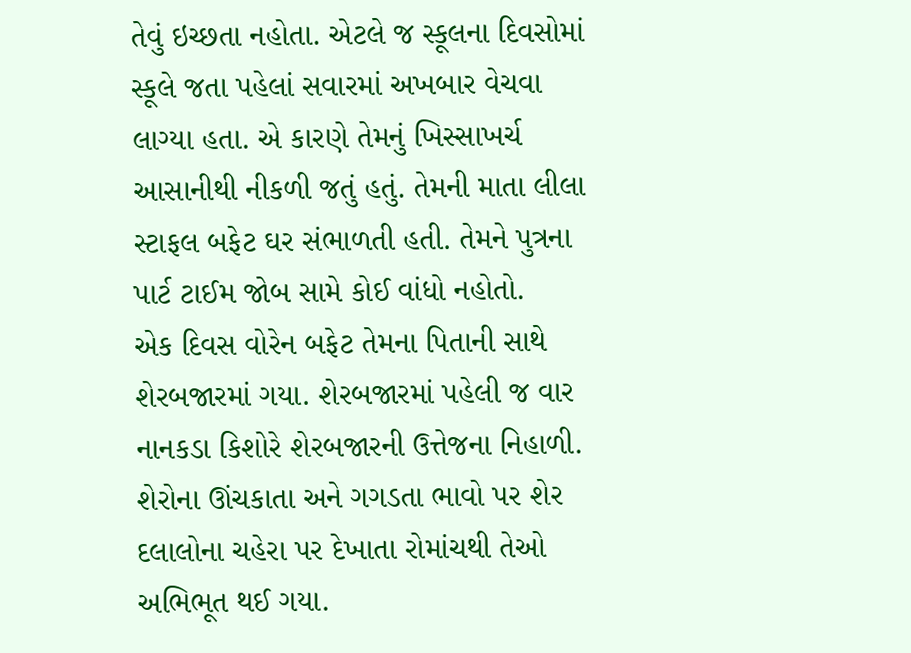તેવું ઇચ્છતા નહોતા. એટલે જ સ્કૂલના દિવસોમાં સ્કૂલે જતા પહેલાં સવારમાં અખબાર વેચવા લાગ્યા હતા. એ કારણે તેમનું ખિસ્સાખર્ચ આસાનીથી નીકળી જતું હતું. તેમની માતા લીલા સ્ટાફલ બફેટ ઘર સંભાળતી હતી. તેમને પુત્રના પાર્ટ ટાઈમ જોબ સામે કોઈ વાંધો નહોતો.
એક દિવસ વોરેન બફેટ તેમના પિતાની સાથે શેરબજારમાં ગયા. શેરબજારમાં પહેલી જ વાર નાનકડા કિશોરે શેરબજારની ઉત્તેજના નિહાળી. શેરોના ઊંચકાતા અને ગગડતા ભાવો પર શેર દલાલોના ચહેરા પર દેખાતા રોમાંચથી તેઓ અભિભૂત થઈ ગયા.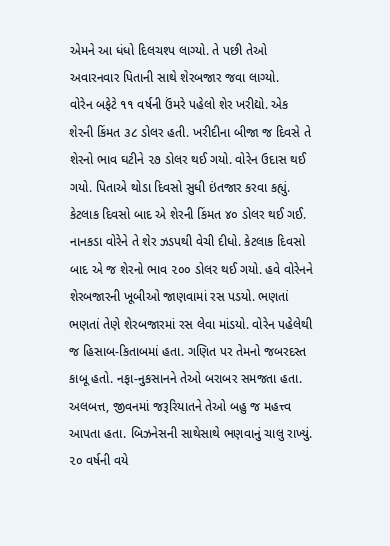એમને આ ધંધો દિલચશ્પ લાગ્યો. તે પછી તેઓ અવારનવાર પિતાની સાથે શેરબજાર જવા લાગ્યો.
વોરેન બફેટે ૧૧ વર્ષની ઉંમરે પહેલો શેર ખરીદ્યો. એક શેરની કિંમત ૩૮ ડોલર હતી. ખરીદીના બીજા જ દિવસે તે શેરનો ભાવ ઘટીને ૨૭ ડોલર થઈ ગયો. વોરેન ઉદાસ થઈ ગયો. પિતાએ થોડા દિવસો સુધી ઇંતજાર કરવા કહ્યું. કેટલાક દિવસો બાદ એ શેરની કિંમત ૪૦ ડોલર થઈ ગઈ. નાનકડા વોરેને તે શેર ઝડપથી વેચી દીધો. કેટલાક દિવસો બાદ એ જ શેરનો ભાવ ૨૦૦ ડોલર થઈ ગયો. હવે વોરેનને શેરબજારની ખૂબીઓ જાણવામાં રસ પડયો. ભણતાં ભણતાં તેણે શેરબજારમાં રસ લેવા માંડયો. વોરેન પહેલેથી જ હિસાબ-કિતાબમાં હતા. ગણિત પર તેમનો જબરદસ્ત કાબૂ હતો. નફા-નુકસાનને તેઓ બરાબર સમજતા હતા.
અલબત્ત, જીવનમાં જરૂરિયાતને તેઓ બહુ જ મહત્ત્વ આપતા હતા. બિઝનેસની સાથેસાથે ભણવાનું ચાલુ રાખ્યું. ૨૦ વર્ષની વયે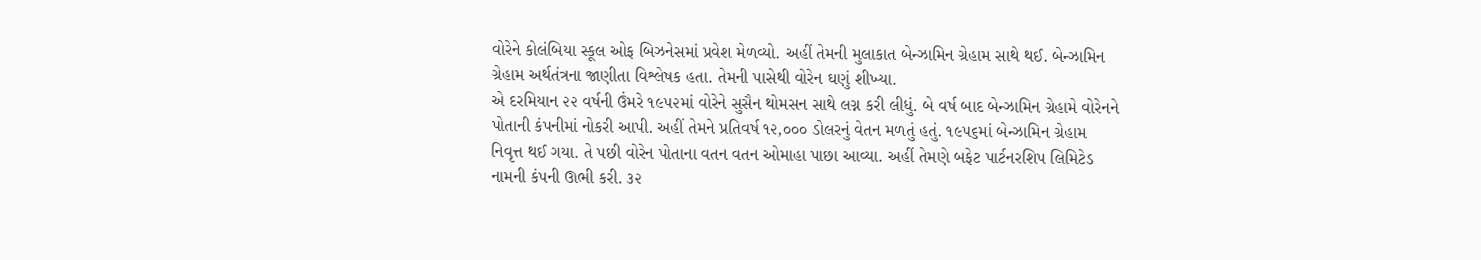વોરેને કોલંબિયા સ્કૂલ ઓફ બિઝનેસમાં પ્રવેશ મેળવ્યો. અહીં તેમની મુલાકાત બેન્ઝામિન ગ્રેહામ સાથે થઈ. બેન્ઝામિન ગ્રેહામ અર્થતંત્રના જાણીતા વિશ્લેષક હતા. તેમની પાસેથી વોરેન ઘણું શીખ્યા.
એ દરમિયાન ૨૨ વર્ષની ઉંમરે ૧૯૫૨માં વોરેને સુસૈન થોમસન સાથે લગ્ન કરી લીધું. બે વર્ષ બાદ બેન્ઝામિન ગ્રેહામે વોરેનને પોતાની કંપનીમાં નોકરી આપી. અહીં તેમને પ્રતિવર્ષ ૧૨,૦૦૦ ડોલરનું વેતન મળતું હતું. ૧૯૫૬માં બેન્ઝામિન ગ્રેહામ નિવૃત્ત થઈ ગયા. તે પછી વોરેન પોતાના વતન વતન ઓમાહા પાછા આવ્યા. અહીં તેમણે બફેટ પાર્ટનરશિપ લિમિટેડ નામની કંપની ઊભી કરી. ૩૨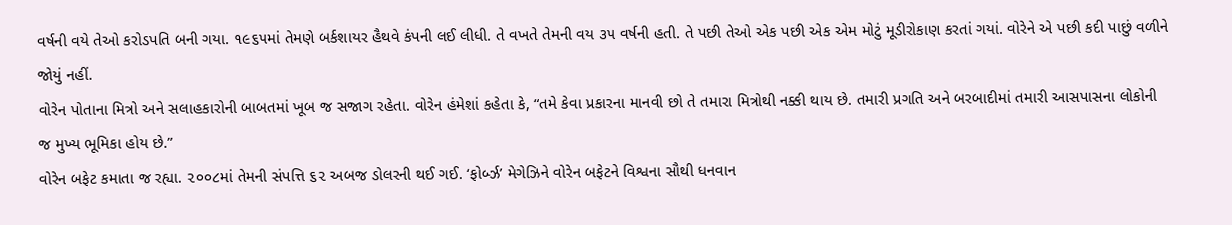વર્ષની વયે તેઓ કરોડપતિ બની ગયા. ૧૯૬૫માં તેમણે બર્કશાયર હૈથવે કંપની લઈ લીધી. તે વખતે તેમની વય ૩૫ વર્ષની હતી. તે પછી તેઓ એક પછી એક એમ મોટું મૂડીરોકાણ કરતાં ગયાં. વોરેને એ પછી કદી પાછું વળીને જોયું નહીં.
વોરેન પોતાના મિત્રો અને સલાહકારોની બાબતમાં ખૂબ જ સજાગ રહેતા. વોરેન હંમેશાં કહેતા કે, “તમે કેવા પ્રકારના માનવી છો તે તમારા મિત્રોથી નક્કી થાય છે. તમારી પ્રગતિ અને બરબાદીમાં તમારી આસપાસના લોકોની જ મુખ્ય ભૂમિકા હોય છે.”
વોરેન બફેટ કમાતા જ રહ્યા. ૨૦૦૮માં તેમની સંપત્તિ ૬૨ અબજ ડોલરની થઈ ગઈ. ‘ફોર્બ્ઝ’ મેગેઝિને વોરેન બફેટને વિશ્વના સૌથી ધનવાન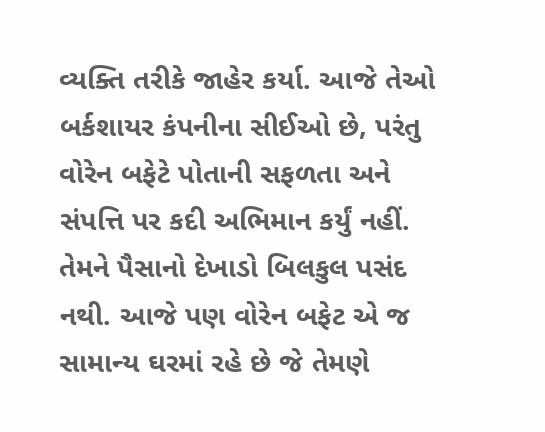વ્યક્તિ તરીકે જાહેર કર્યા. આજે તેઓ બર્કશાયર કંપનીના સીઈઓ છે, પરંતુ વોરેન બફેટે પોતાની સફળતા અને સંપત્તિ પર કદી અભિમાન કર્યું નહીં. તેમને પૈસાનો દેખાડો બિલકુલ પસંદ નથી. આજે પણ વોરેન બફેટ એ જ સામાન્ય ઘરમાં રહે છે જે તેમણે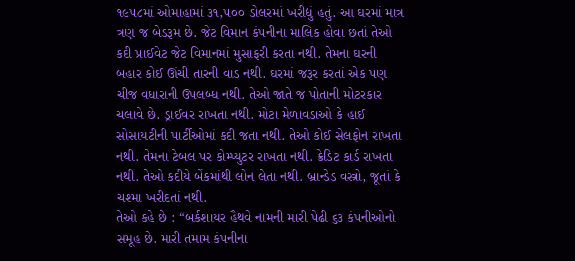૧૯૫૮માં ઓમાહામાં ૩૧,૫૦૦ ડોલરમાં ખરીદ્યું હતું. આ ઘરમાં માત્ર ત્રણ જ બેડરૂમ છે. જેટ વિમાન કંપનીના માલિક હોવા છતાં તેઓ કદી પ્રાઈવેટ જેટ વિમાનમાં મુસાફરી કરતા નથી. તેમના ઘરની બહાર કોઈ ઊંચી તારની વાડ નથી. ઘરમાં જરૂર કરતાં એક પણ ચીજ વધારાની ઉપલબ્ધ નથી. તેઓ જાતે જ પોતાની મોટરકાર ચલાવે છે. ડ્રાઈવર રાખતા નથી. મોટા મેળાવડાઓ કે હાઈ સોસાયટીની પાર્ટીઓમાં કદી જતા નથી. તેઓ કોઈ સેલફોન રાખતા નથી. તેમના ટેબલ પર કોમ્પ્યુટર રાખતા નથી. ક્રેડિટ કાર્ડ રાખતા નથી. તેઓ કદીયે બેંકમાંથી લોન લેતા નથી. બ્રાન્ડેડ વસ્ત્રો, જૂતાં કે ચશ્મા ખરીદતાં નથી.
તેઓ કહે છે : “બર્કશાયર હૈથવે નામની મારી પેઢી ૬૩ કંપનીઓનો સમૂહ છે. મારી તમામ કંપનીના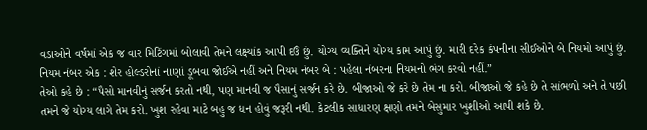વડાઓને વર્ષમાં એક જ વાર મિટિંગમાં બોલાવી તેમને લક્ષ્યાંક આપી દઉં છું. યોગ્ય વ્યક્તિને યોગ્ય કામ આપું છું. મારી દરેક કંપનીના સીઈઓને બે નિયમો આપું છું. નિયમ નંબર એક : શેર હોલ્ડરોનાં નાણાં ડૂબવા જોઈએ નહીં અને નિયમ નંબર બે : પહેલા નંબરના નિયમનો ભંગ કરવો નહીં.”
તેઓ કહે છે : “પૈસો માનવીનું સર્જન કરતો નથી, પણ માનવી જ પૈસાનું સર્જન કરે છે. બીજાઓ જે કરે છે તેમ ના કરો. બીજાઓ જે કહે છે તે સાંભળો અને તે પછી તમને જે યોગ્ય લાગે તેમ કરો. ખુશ રહેવા માટે બહુ જ ધન હોવું જરૂરી નથી. કેટલીક સાધારણ ક્ષણો તમને બેસુમાર ખુશીઓ આપી શકે છે.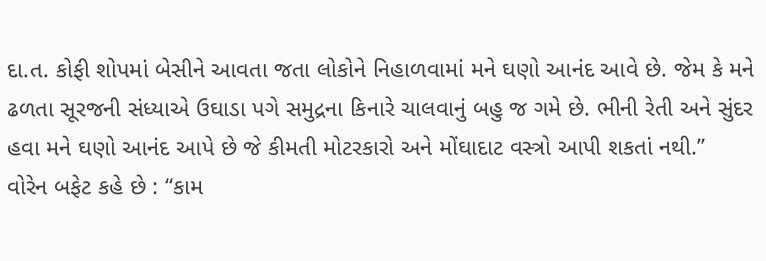દા.ત. કોફી શોપમાં બેસીને આવતા જતા લોકોને નિહાળવામાં મને ઘણો આનંદ આવે છે. જેમ કે મને ઢળતા સૂરજની સંધ્યાએ ઉઘાડા પગે સમુદ્રના કિનારે ચાલવાનું બહુ જ ગમે છે. ભીની રેતી અને સુંદર હવા મને ઘણો આનંદ આપે છે જે કીમતી મોટરકારો અને મોંઘાદાટ વસ્ત્રો આપી શકતાં નથી.”
વોરેન બફેટ કહે છે : “કામ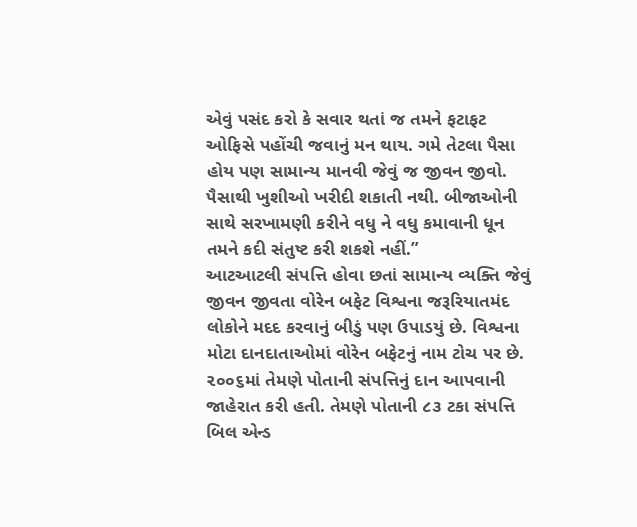એવું પસંદ કરો કે સવાર થતાં જ તમને ફટાફટ ઓફિસે પહોંચી જવાનું મન થાય. ગમે તેટલા પૈસા હોય પણ સામાન્ય માનવી જેવું જ જીવન જીવો. પૈસાથી ખુશીઓ ખરીદી શકાતી નથી. બીજાઓની સાથે સરખામણી કરીને વધુ ને વધુ કમાવાની ધૂન તમને કદી સંતુષ્ટ કરી શકશે નહીં.”
આટઆટલી સંપત્તિ હોવા છતાં સામાન્ય વ્યક્તિ જેવું જીવન જીવતા વોરેન બફેટ વિશ્વના જરૂરિયાતમંદ લોકોને મદદ કરવાનું બીડું પણ ઉપાડયું છે. વિશ્વના મોટા દાનદાતાઓમાં વોરેન બફેટનું નામ ટોચ પર છે. ૨૦૦૬માં તેમણે પોતાની સંપત્તિનું દાન આપવાની જાહેરાત કરી હતી. તેમણે પોતાની ૮૩ ટકા સંપત્તિ બિલ એન્ડ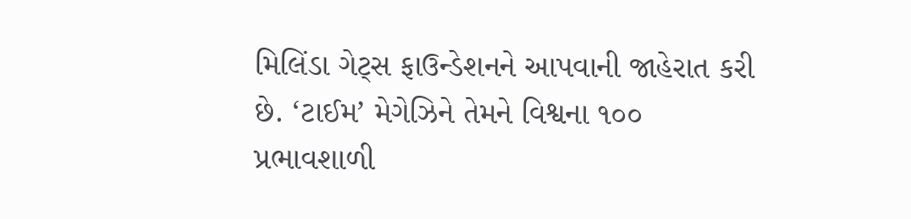મિલિંડા ગેટ્સ ફાઉન્ડેશનને આપવાની જાહેરાત કરી છે. ‘ટાઈમ’ મેગેઝિને તેમને વિશ્વના ૧૦૦ પ્રભાવશાળી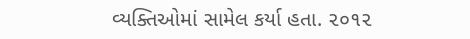વ્યક્તિઓમાં સામેલ કર્યા હતા. ૨૦૧૨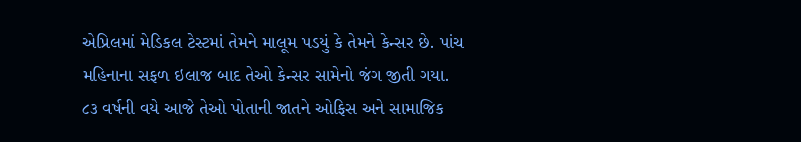એપ્રિલમાં મેડિકલ ટેસ્ટમાં તેમને માલૂમ પડયું કે તેમને કેન્સર છે. પાંચ મહિનાના સફળ ઇલાજ બાદ તેઓ કેન્સર સામેનો જંગ જીતી ગયા. ૮૩ વર્ષની વયે આજે તેઓ પોતાની જાતને ઓફિસ અને સામાજિક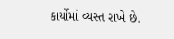કાર્યોમાં વ્યસ્ત રાખે છે.